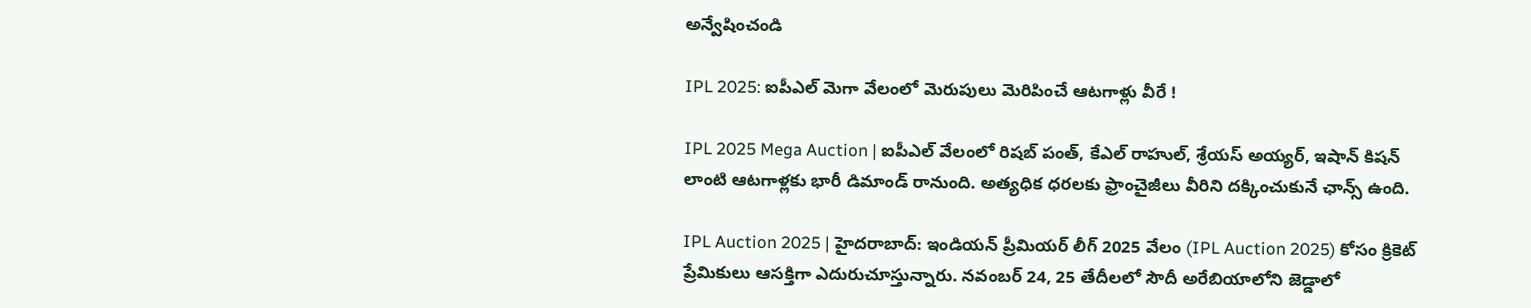అన్వేషించండి

IPL 2025: ఐపీఎల్ మెగా వేలంలో మెరుపులు మెరిపించే ఆటగాళ్లు వీరే !

IPL 2025 Mega Auction | ఐపీఎల్ వేలంలో రిషబ్ పంత్, కేఎల్ రాహుల్, శ్రేయస్ అయ్యర్, ఇషాన్ కిషన్ లాంటి ఆటగాళ్లకు భారీ డిమాండ్ రానుంది. అత్యధిక ధరలకు ఫ్రాంచైజీలు వీరిని దక్కించుకునే ఛాన్స్ ఉంది.

IPL Auction 2025 | హైదరాబాద్: ఇండియన్ ప్రీమియర్ లీగ్ 2025 వేలం (IPL Auction 2025) కోసం క్రికెట్ ప్రేమికులు ఆసక్తిగా ఎదురుచూస్తున్నారు. నవంబర్ 24, 25 తేదీలలో సౌదీ అరేబియాలోని జెడ్డాలో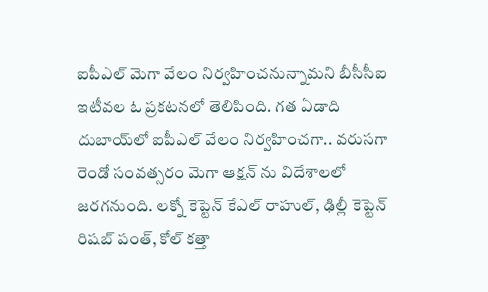ఐపీఎల్ మెగా వేలం నిర్వహించనున్నామని బీసీసీఐ ఇటీవల ఓ ప్రకటనలో తెలిపింది. గత ఏడాది దుబాయ్‌లో ఐపీఎల్ వేలం నిర్వహించగా.. వరుసగా రెండో సంవత్సరం మెగా ఆక్షన్ ను విదేశాలలో జరగనుంది. లక్నో కెప్టెన్ కేఎల్ రాహుల్, ఢిల్లీ కెప్టెన్ రిషబ్ పంత్, కోల్ కత్తా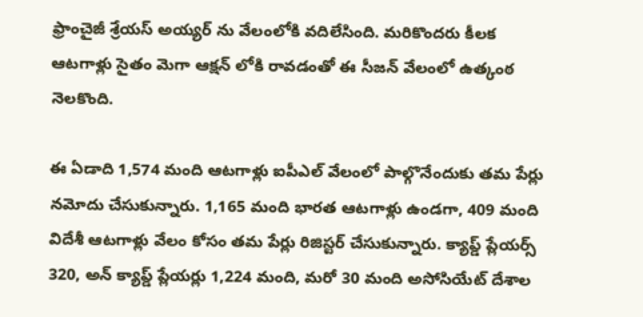ఫ్రాంచైజీ శ్రేయస్ అయ్యర్ ను వేలంలోకి వదిలేసింది. మరికొందరు కీలక ఆటగాళ్లు సైతం మెగా ఆక్షన్ లోకి రావడంతో ఈ సీజన్ వేలంలో ఉత్కంఠ నెలకొంది.

ఈ ఏడాది 1,574 మంది ఆటగాళ్లు ఐపీఎల్ వేలంలో పాల్గొనేందుకు తమ పేర్లు నమోదు చేసుకున్నారు. 1,165 మంది భారత ఆటగాళ్లు ఉండగా, 409 మంది విదేశీ ఆటగాళ్లు వేలం కోసం తమ పేర్లు రిజిస్టర్ చేసుకున్నారు. క్యాప్డ్ ప్లేయర్స్ 320, అన్ క్యాప్డ్ ప్లేయర్లు 1,224 మంది, మరో 30 మంది అసోసియేట్ దేశాల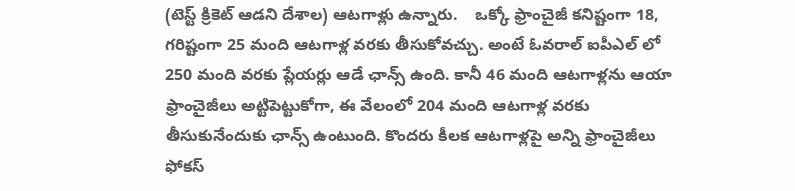(టెస్ట్ క్రికెట్ ఆడని దేశాల) ఆటగాళ్లు ఉన్నారు.    ఒక్కో ఫ్రాంచైజీ కనిష్టంగా 18, గరిష్టంగా 25 మంది ఆటగాళ్ల వరకు తీసుకోవచ్చు. అంటే ఓవరాల్ ఐపీఎల్ లో 250 మంది వరకు ప్లేయర్లు ఆడే ఛాన్స్ ఉంది. కానీ 46 మంది ఆటగాళ్లను ఆయా ఫ్రాంచైజీలు అట్టిపెట్టుకోగా, ఈ వేలంలో 204 మంది ఆటగాళ్ల వరకు తీసుకునేందుకు ఛాన్స్ ఉంటుంది. కొందరు కీలక ఆటగాళ్లపై అన్ని ఫ్రాంచైజీలు ఫోకస్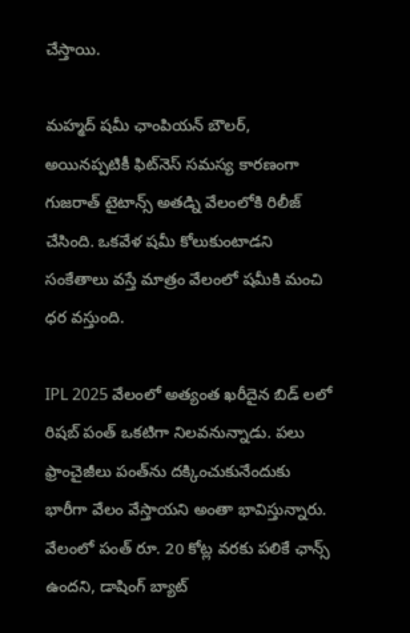చేస్తాయి.

మహ్మద్ షమీ ఛాంపియన్ బౌలర్, అయినప్పటికీ ఫిట్‌నెస్ సమస్య కారణంగా గుజరాత్ టైటాన్స్ అతడ్ని వేలంలోకి రిలీజ్ చేసింది. ఒకవేళ షమీ కోలుకుంటాడని సంకేతాలు వస్తే మాత్రం వేలంలో షమీకి మంచి ధర వస్తుంది.

IPL 2025 వేలంలో అత్యంత ఖరీదైన బిడ్ లలో రిషబ్ పంత్ ఒకటిగా నిలవనున్నాడు. పలు ఫ్రాంచైజీలు పంత్‌ను దక్కించుకునేందుకు భారీగా వేలం వేస్తాయని అంతా భావిస్తున్నారు. వేలంలో పంత్ రూ. 20 కోట్ల వరకు పలికే ఛాన్స్ ఉందని, డాషింగ్ బ్యాట్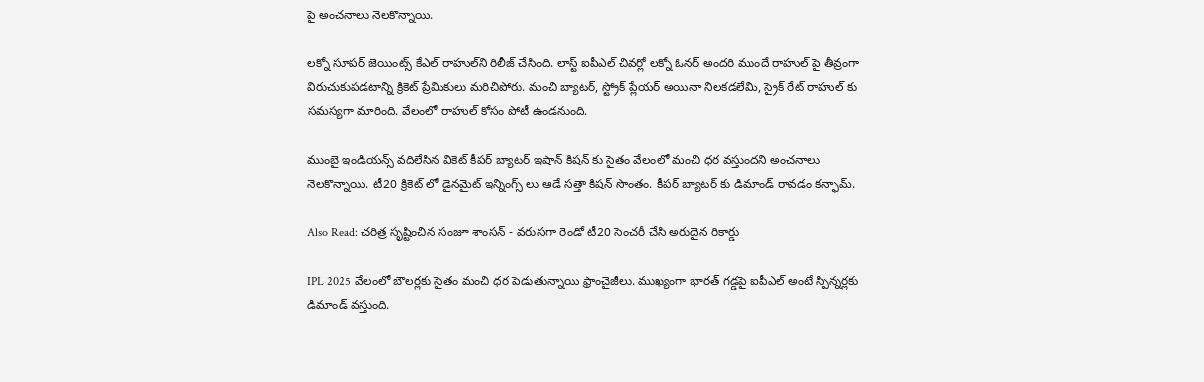పై అంచనాలు నెలకొన్నాయి.

లక్నో సూపర్ జెయింట్స్ కేఎల్ రాహుల్‌ని రిలీజ్ చేసింది. లాస్ట్ ఐపీఎల్ చివర్లో లక్నో ఓనర్ అందరి ముందే రాహుల్ పై తీవ్రంగా విరుచుకుపడటాన్ని క్రికెట్ ప్రేమికులు మరిచిపోరు. మంచి బ్యాటర్, స్ట్రోక్ ప్లేయర్ అయినా నిలకడలేమి, స్రైక్ రేట్ రాహుల్ కు సమస్యగా మారింది. వేలంలో రాహుల్ కోసం పోటీ ఉండనుంది.

ముంబై ఇండియన్స్ వదిలేసిన వికెట్ కీపర్ బ్యాటర్ ఇషాన్ కిషన్ కు సైతం వేలంలో మంచి ధర వస్తుందని అంచనాలు నెలకొన్నాయి. టీ20 క్రికెట్ లో డైనమైట్ ఇన్నింగ్స్ లు ఆడే సత్తా కిషన్ సొంతం. కీపర్ బ్యాటర్ కు డిమాండ్ రావడం కన్ఫామ్.

Also Read: చరిత్ర సృష్టించిన సంజూ శాంసన్ - వరుసగా రెండో టీ20 సెంచరీ చేసి అరుదైన రికార్డు

IPL 2025 వేలంలో బౌలర్లకు సైతం మంచి ధర పెడుతున్నాయి ఫ్రాంచైజీలు. ముఖ్యంగా భారత్ గడ్డపై ఐపీఎల్ అంటే స్పిన్నర్లకు డిమాండ్ వస్తుంది.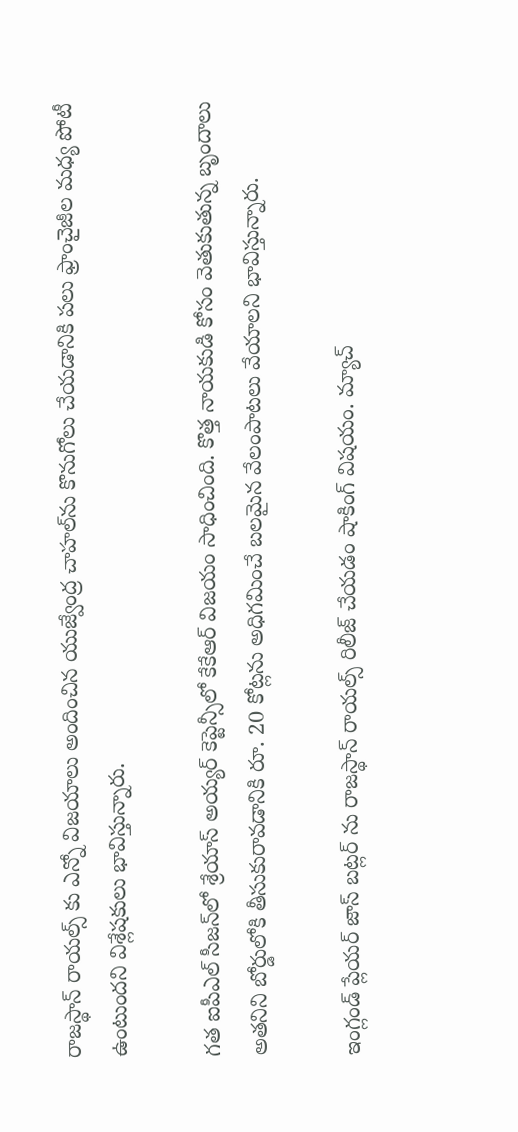రాజస్థాన్ రాయల్స్ కు ఎన్నో విజయాలు అందించిన యుజ్వేంద్ర చాహల్‌ను కొనుగోలు చేయడానికి పలు ఫ్రాంచైజీల మధ్య పోటీ ఉంటుందని విశ్లేషకులు భావిస్తున్నారు.

గత ఐపీఎల్ సీజన్‌లో శ్రేయాస్ అయ్యర్ కెప్టెన్సీలో కేకేఆర్ విజయం సాధించింది. కొత్త నాయకుడి కోసం వెతుకుతున్న బృందాలు అతనిని బోర్డులోకి తీసుకురావడానికి రూ. 20 కోట్లను అధిగమించే బలమైన వేలంపాటలు వేయాలని భావిస్తున్నారు.

ఇంగ్లండ్ ప్లేయర్ జాస్ బట్లర్ ను రాజస్థాన్ రాయల్స్ రిలీజ్ చేయడం షాకింగ్ విషయం. మ్యాచ్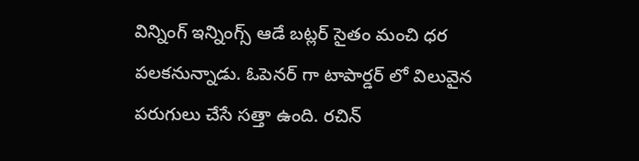విన్నింగ్ ఇన్నింగ్స్ ఆడే బట్లర్ సైతం మంచి ధర పలకనున్నాడు. ఓపెనర్ గా టాపార్డర్ లో విలువైన పరుగులు చేసే సత్తా ఉంది. రచిన్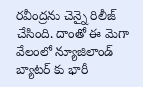రవీంద్రను చెన్నై రిలీజ్ చేసింది. దాంతో ఈ మెగా వేలంలో న్యూజిలాండ్ బ్యాటర్ కు భారీ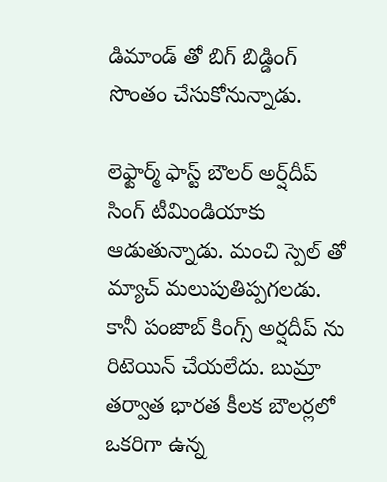డిమాండ్ తో బిగ్ బిడ్డింగ్ సొంతం చేసుకోనున్నాడు.

లెఫ్టార్మ్ ఫాస్ట్ బౌలర్ అర్ష్‌దీప్ సింగ్‌ టీమిండియాకు ఆడుతున్నాడు. మంచి స్పెల్ తో మ్యాచ్ మలుపుతిప్పగలడు. కానీ పంజాబ్ కింగ్స్ అర్షదీప్ ను రిటెయిన్ చేయలేదు. బుమ్రా తర్వాత భారత కీలక బౌలర్లలో ఒకరిగా ఉన్న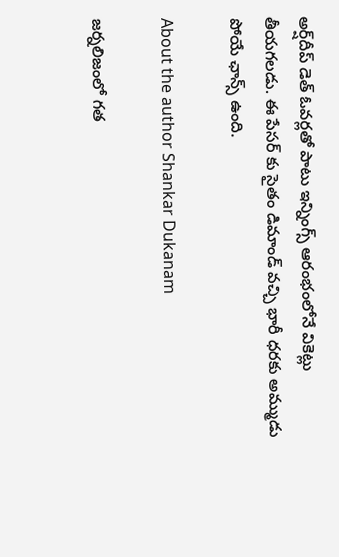అర్ష్‌దీప్ డెత్ ఓవర్లతో పాటు ఇన్నింగ్స్ ఆరంభంలోనే వికెట్లు తీయగలడు. ఈ పేసర్ కు సైతం డిమాండ్ వచ్చి భారీ ధరకు అమ్ముడు పోయే ఛాన్స్ ఉంది.

About the author Shankar Dukanam

జర్నలిజంలో గత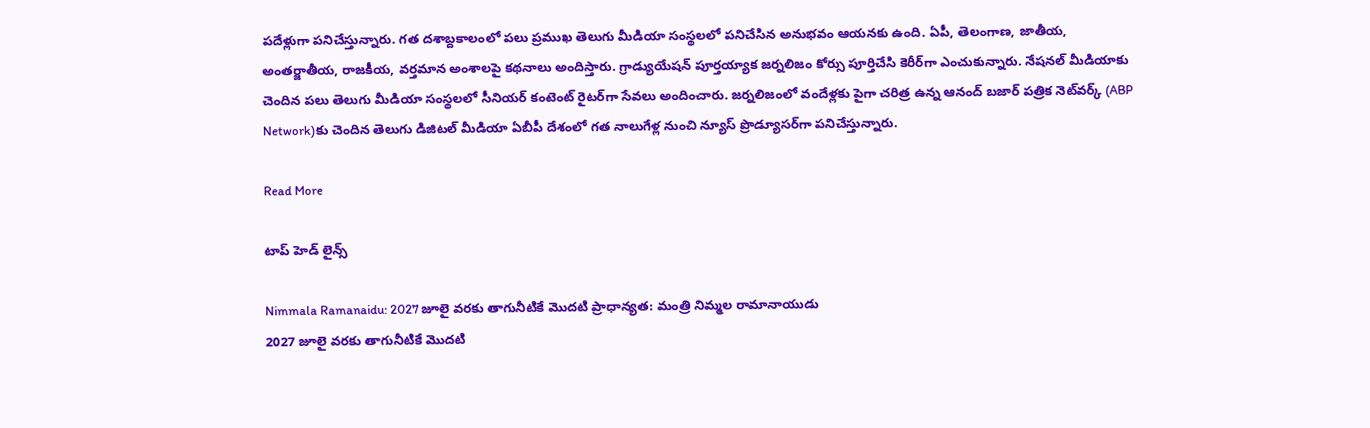పదేళ్లుగా పనిచేస్తున్నారు. గత దశాబ్దకాలంలో పలు ప్రముఖ తెలుగు మీడియా సంస్థలలో పనిచేసిన అనుభవం ఆయనకు ఉంది. ఏపీ, తెలంగాణ, జాతీయ, అంతర్జాతీయ, రాజకీయ, వర్తమాన అంశాలపై కథనాలు అందిస్తారు. గ్రాడ్యుయేషన్ పూర్తయ్యాక జర్నలిజం కోర్సు పూర్తిచేసి కెరీర్‌గా ఎంచుకున్నారు. నేషనల్ మీడియాకు చెందిన పలు తెలుగు మీడియా సంస్థలలో సీనియర్ కంటెంట్ రైటర్‌గా సేవలు అందించారు. జర్నలిజంలో వందేళ్లకు పైగా చరిత్ర ఉన్న ఆనంద్ బజార్ పత్రిక నెట్‌వర్క్ (ABP Network)కు చెందిన తెలుగు డిజిటల్ మీడియా ఏబీపీ దేశంలో గత నాలుగేళ్ల నుంచి న్యూస్ ప్రొడ్యూసర్‌గా పనిచేస్తున్నారు.

Read More

టాప్ హెడ్ లైన్స్

Nimmala Ramanaidu: 2027 జూలై వరకు తాగునీటికే మొదటి ప్రాధాన్యత: మంత్రి నిమ్మల రామానాయుడు
2027 జూలై వరకు తాగునీటికే మొదటి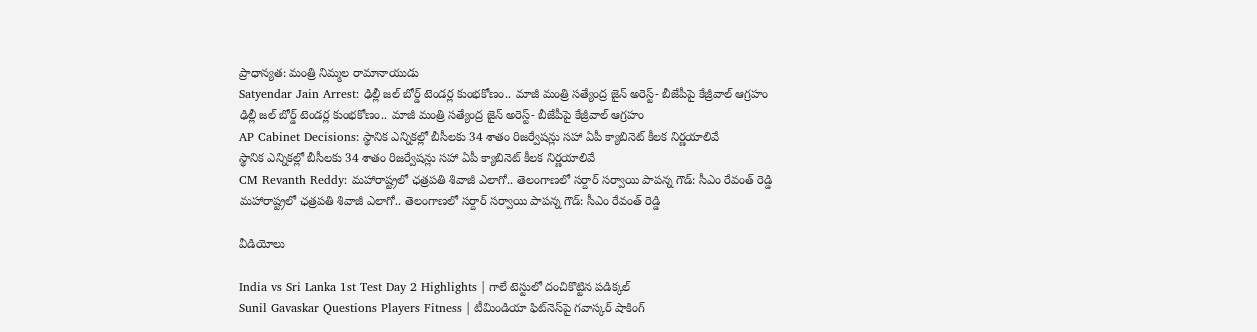ప్రాధాన్యత: మంత్రి నిమ్మల రామానాయుడు
Satyendar Jain Arrest: ఢిల్లీ జల్ బోర్డ్ టెండర్ల కుంభకోణం.. మాజీ మంత్రి సత్యేంద్ర జైన్ అరెస్ట్- బీజేపీపై కేజ్రీవాల్ ఆగ్రహం
ఢిల్లీ జల్ బోర్డ్ టెండర్ల కుంభకోణం.. మాజీ మంత్రి సత్యేంద్ర జైన్ అరెస్ట్- బీజేపీపై కేజ్రీవాల్ ఆగ్రహం
AP Cabinet Decisions: స్థానిక ఎన్నికల్లో బీసీలకు 34 శాతం రిజర్వేషన్లు సహా ఏపీ క్యాబినెట్‌ కీలక నిర్ణయాలివే
స్థానిక ఎన్నికల్లో బీసీలకు 34 శాతం రిజర్వేషన్లు సహా ఏపీ క్యాబినెట్‌ కీలక నిర్ణయాలివే
CM Revanth Reddy: మహారాష్ట్రలో ఛత్రపతి శివాజీ ఎలాగో.. తెలంగాణలో సర్దార్ సర్వాయి పాపన్న గౌడ్: సీఎం రేవంత్ రెడ్డి
మహారాష్ట్రలో ఛత్రపతి శివాజీ ఎలాగో.. తెలంగాణలో సర్దార్ సర్వాయి పాపన్న గౌడ్: సీఎం రేవంత్ రెడ్డి

వీడియోలు

India vs Sri Lanka 1st Test Day 2 Highlights | గాలే టెస్టులో దంచికొట్టిన పడిక్కల్
Sunil Gavaskar Questions Players Fitness | టీమిండియా ఫిట్‌నెస్‌పై గవాస్కర్ షాకింగ్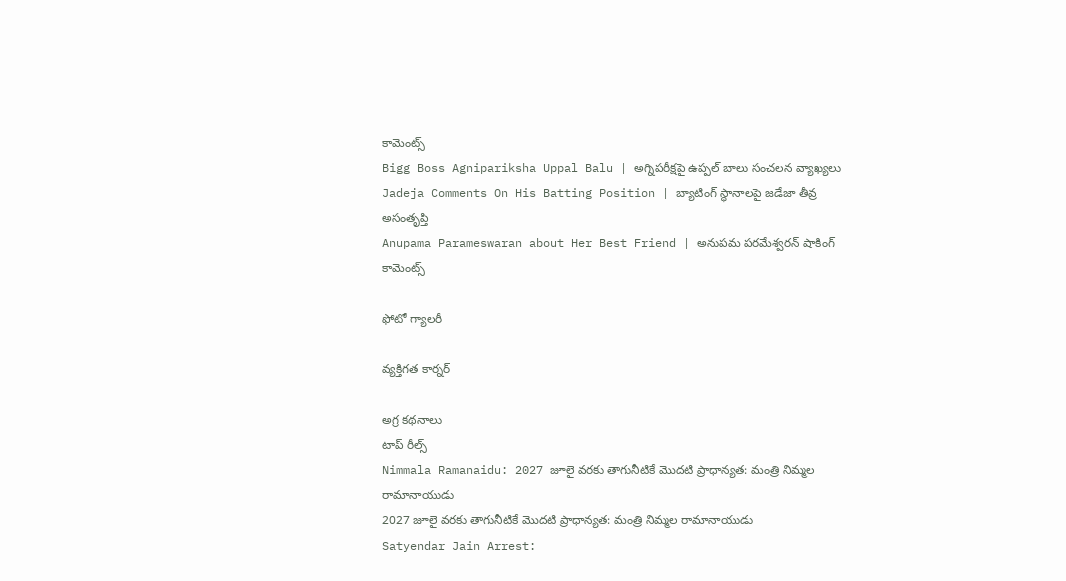కామెంట్స్
Bigg Boss Agnipariksha Uppal Balu | అగ్నిపరీక్షపై ఉప్పల్ బాలు సంచలన వ్యాఖ్యలు
Jadeja Comments On His Batting Position | బ్యాటింగ్ స్థానాలపై జడేజా తీవ్ర అసంతృప్తి
Anupama Parameswaran about Her Best Friend | అనుపమ పరమేశ్వరన్ షాకింగ్ కామెంట్స్

ఫోటో గ్యాలరీ

వ్యక్తిగత కార్నర్

అగ్ర కథనాలు
టాప్ రీల్స్
Nimmala Ramanaidu: 2027 జూలై వరకు తాగునీటికే మొదటి ప్రాధాన్యత: మంత్రి నిమ్మల రామానాయుడు
2027 జూలై వరకు తాగునీటికే మొదటి ప్రాధాన్యత: మంత్రి నిమ్మల రామానాయుడు
Satyendar Jain Arrest: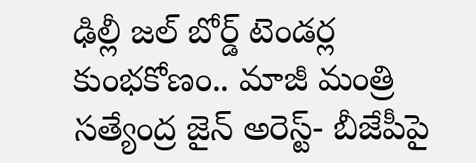ఢిల్లీ జల్ బోర్డ్ టెండర్ల కుంభకోణం.. మాజీ మంత్రి సత్యేంద్ర జైన్ అరెస్ట్- బీజేపీపై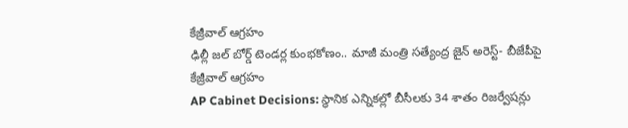కేజ్రీవాల్ ఆగ్రహం
ఢిల్లీ జల్ బోర్డ్ టెండర్ల కుంభకోణం.. మాజీ మంత్రి సత్యేంద్ర జైన్ అరెస్ట్- బీజేపీపై కేజ్రీవాల్ ఆగ్రహం
AP Cabinet Decisions: స్థానిక ఎన్నికల్లో బీసీలకు 34 శాతం రిజర్వేషన్లు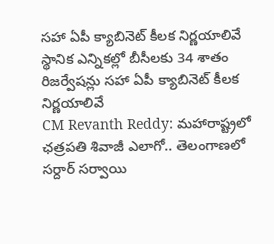సహా ఏపీ క్యాబినెట్‌ కీలక నిర్ణయాలివే
స్థానిక ఎన్నికల్లో బీసీలకు 34 శాతం రిజర్వేషన్లు సహా ఏపీ క్యాబినెట్‌ కీలక నిర్ణయాలివే
CM Revanth Reddy: మహారాష్ట్రలో ఛత్రపతి శివాజీ ఎలాగో.. తెలంగాణలో సర్దార్ సర్వాయి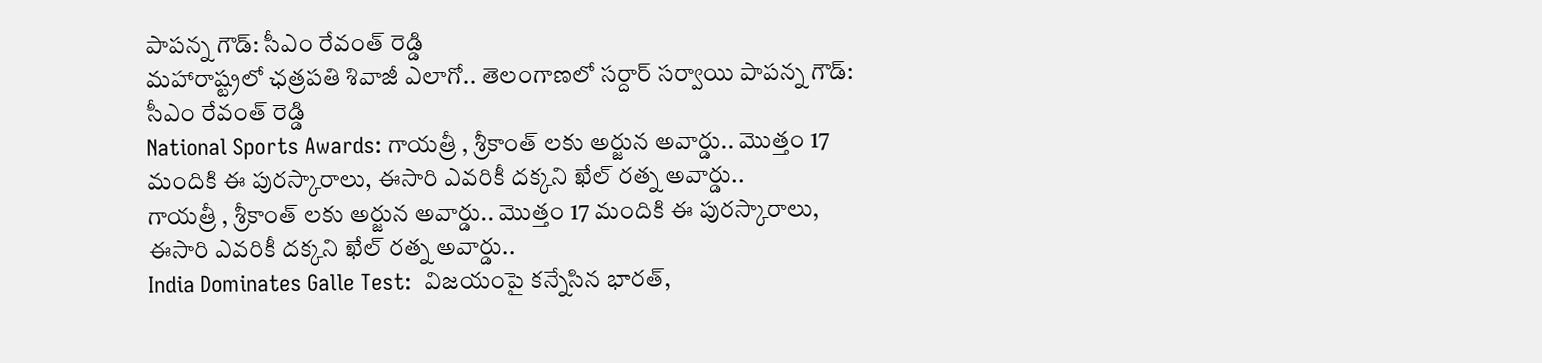పాపన్న గౌడ్: సీఎం రేవంత్ రెడ్డి
మహారాష్ట్రలో ఛత్రపతి శివాజీ ఎలాగో.. తెలంగాణలో సర్దార్ సర్వాయి పాపన్న గౌడ్: సీఎం రేవంత్ రెడ్డి
National Sports Awards: గాయ‌త్రీ , శ్రీకాంత్ లకు అర్జున అవార్డు.. మొత్తం 17 మందికి ఈ పురస్కారాలు, ఈసారి ఎవరికీ దక్కని ఖేల్ రత్న అవార్డు..
గాయ‌త్రీ , శ్రీకాంత్ లకు అర్జున అవార్డు.. మొత్తం 17 మందికి ఈ పురస్కారాలు, ఈసారి ఎవరికీ దక్కని ఖేల్ రత్న అవార్డు..
India Dominates Galle Test:  విజ‌యంపై క‌న్నేసిన భార‌త్,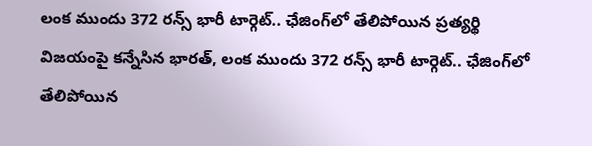లంక ముందు 372 రన్స్ భారీ టార్గెట్.. ఛేజింగ్‌లో తేలిపోయిన ప్రత్యర్థి
విజ‌యంపై క‌న్నేసిన భార‌త్, లంక ముందు 372 రన్స్ భారీ టార్గెట్.. ఛేజింగ్‌లో తేలిపోయిన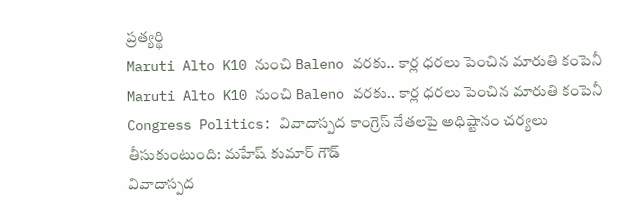ప్రత్యర్థి
Maruti Alto K10 నుంచి Baleno వరకు.. కార్ల ధరలు పెంచిన మారుతి కంపెనీ
Maruti Alto K10 నుంచి Baleno వరకు.. కార్ల ధరలు పెంచిన మారుతి కంపెనీ
Congress Politics: వివాదాస్పద కాంగ్రెస్ నేతలపై అధిష్టానం చర్యలు తీసుకుంటుంది: మహేష్ కుమార్ గౌడ్
వివాదాస్పద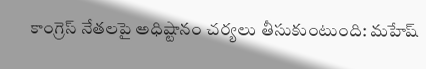కాంగ్రెస్ నేతలపై అధిష్టానం చర్యలు తీసుకుంటుంది: మహేష్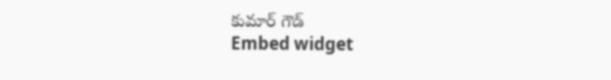కుమార్ గౌడ్
Embed widget